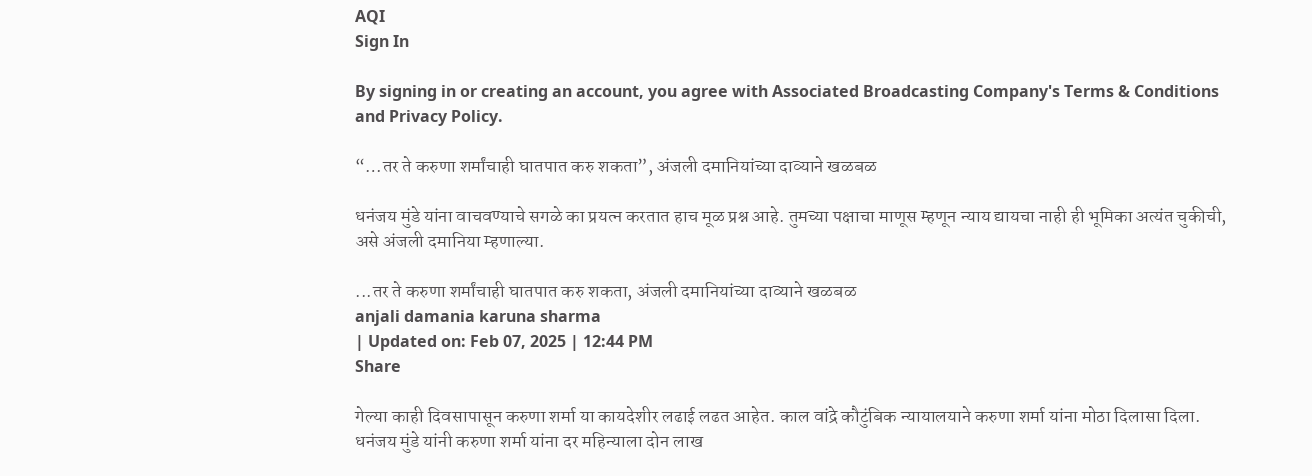AQI
Sign In

By signing in or creating an account, you agree with Associated Broadcasting Company's Terms & Conditions and Privacy Policy.

“…तर ते करुणा शर्मांचाही घातपात करु शकता”, अंजली दमानियांच्या दाव्याने खळबळ

धनंजय मुंडे यांना वाचवण्याचे सगळे का प्रयत्न करतात हाच मूळ प्रश्न आहे. तुमच्या पक्षाचा माणूस म्हणून न्याय द्यायचा नाही ही भूमिका अत्यंत चुकीची, असे अंजली दमानिया म्हणाल्या.

...तर ते करुणा शर्मांचाही घातपात करु शकता, अंजली दमानियांच्या दाव्याने खळबळ
anjali damania karuna sharma
| Updated on: Feb 07, 2025 | 12:44 PM
Share

गेल्या काही दिवसापासून करुणा शर्मा या कायदेशीर लढाई लढत आहेत. काल वांद्रे कौटुंबिक न्यायालयाने करुणा शर्मा यांना मोठा दिलासा दिला. धनंजय मुंडे यांनी करुणा शर्मा यांना दर महिन्याला दोन लाख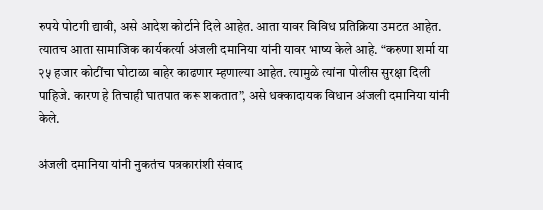रुपये पोटगी द्यावी, असे आदेश कोर्टाने दिले आहेत. आता यावर विविध प्रतिक्रिया उमटत आहेत. त्यातच आता सामाजिक कार्यकर्त्या अंजली दमानिया यांनी यावर भाष्य केले आहे. “करुणा शर्मा या २५ हजार कोटींचा घोटाळा बाहेर काढणार म्हणाल्या आहेत. त्यामुळे त्यांना पोलीस सुरक्षा दिली पाहिजे. कारण हे तिचाही घातपात करू शकतात”, असे धक्कादायक विधान अंजली दमानिया यांनी केले.

अंजली दमानिया यांनी नुकतंच पत्रकारांशी संवाद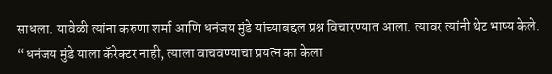साधला. यावेळी त्यांना करुणा शर्मा आणि धनंजय मुंडे यांच्याबद्दल प्रश्न विचारण्यात आला. त्यावर त्यांनी थेट भाष्य केले. “धनंजय मुंडे याला कॅरेक्टर नाही, त्याला वाचवण्याचा प्रयत्न का केला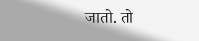जातो. तो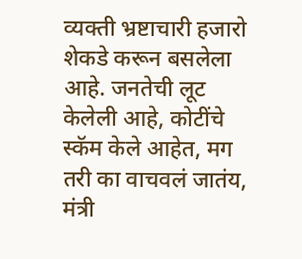व्यक्ती भ्रष्टाचारी हजारो शेकडे करून बसलेला आहे. जनतेची लूट केलेली आहे, कोटींचे स्कॅम केले आहेत, मग तरी का वाचवलं जातंय, मंत्री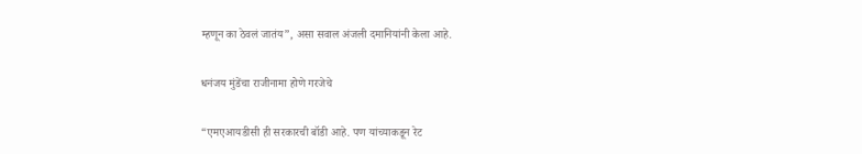म्हणून का ठेवलं जातंय”, असा सवाल अंजली दमानियांनी केला आहे.

धनंजय मुंडेंचा राजीनामा होणे गरजेचे

“एमएआयडीसी ही सरकारची बॉडी आहे. पण यांच्याकडून रेट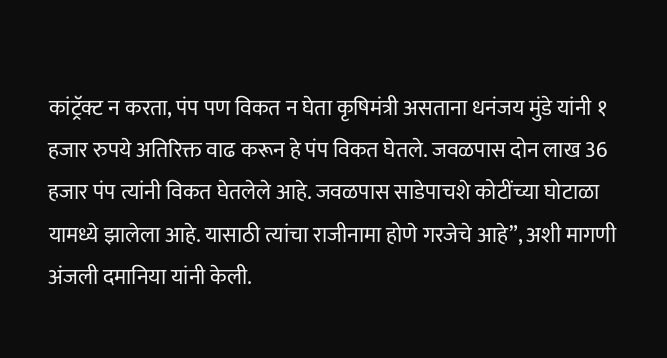कांट्रॅक्ट न करता, पंप पण विकत न घेता कृषिमंत्री असताना धनंजय मुंडे यांनी १ हजार रुपये अतिरिक्त वाढ करून हे पंप विकत घेतले. जवळपास दोन लाख 36 हजार पंप त्यांनी विकत घेतलेले आहे. जवळपास साडेपाचशे कोटींच्या घोटाळा यामध्ये झालेला आहे. यासाठी त्यांचा राजीनामा होणे गरजेचे आहे”, अशी मागणी अंजली दमानिया यांनी केली.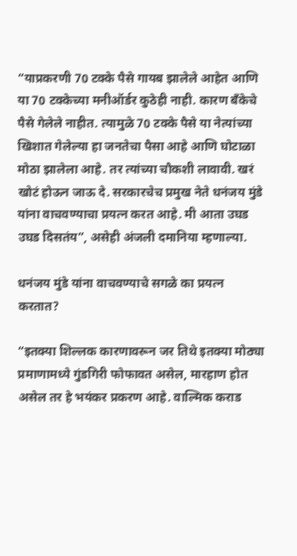“याप्रकरणी 70 टक्के पैसे गायब झालेले आहेत आणि या 70 टक्केच्या मनीऑर्डर कुठेही नाही. कारण बँकेचे पैसे गेलेले नाहीत. त्यामुळे 70 टक्के पैसे या नेत्यांच्या खिशात गेलेल्या हा जनतेचा पैसा आहे आणि घोटाळा मोठा झालेला आहे. तर त्यांच्या चौकशी लावावी. खरं खोटं होऊन जाऊ दे. सरकारचेच प्रमुख नेते धनंजय मुंडे यांना वाचवण्याचा प्रयत्न करत आहे. मी आता उघड उघड दिसतंय”, असेही अंजली दमानिया म्हणाल्या.

धनंजय मुंडे यांना वाचवण्याचे सगळे का प्रयत्न करतात?

“इतक्या शिल्लक कारणावरून जर तिथे इतक्या मोठ्या प्रमाणामध्ये गुंडगिरी फोफावत असेल, मारहाण होत असेल तर हे भयंकर प्रकरण आहे. वाल्मिक कराड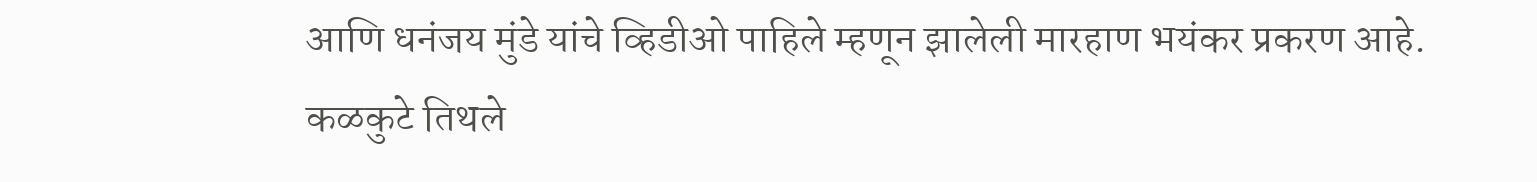आणि धनंजय मुंडे यांचे व्हिडीओ पाहिले म्हणून झालेली मारहाण भयंकर प्रकरण आहे. कळकुटे तिथले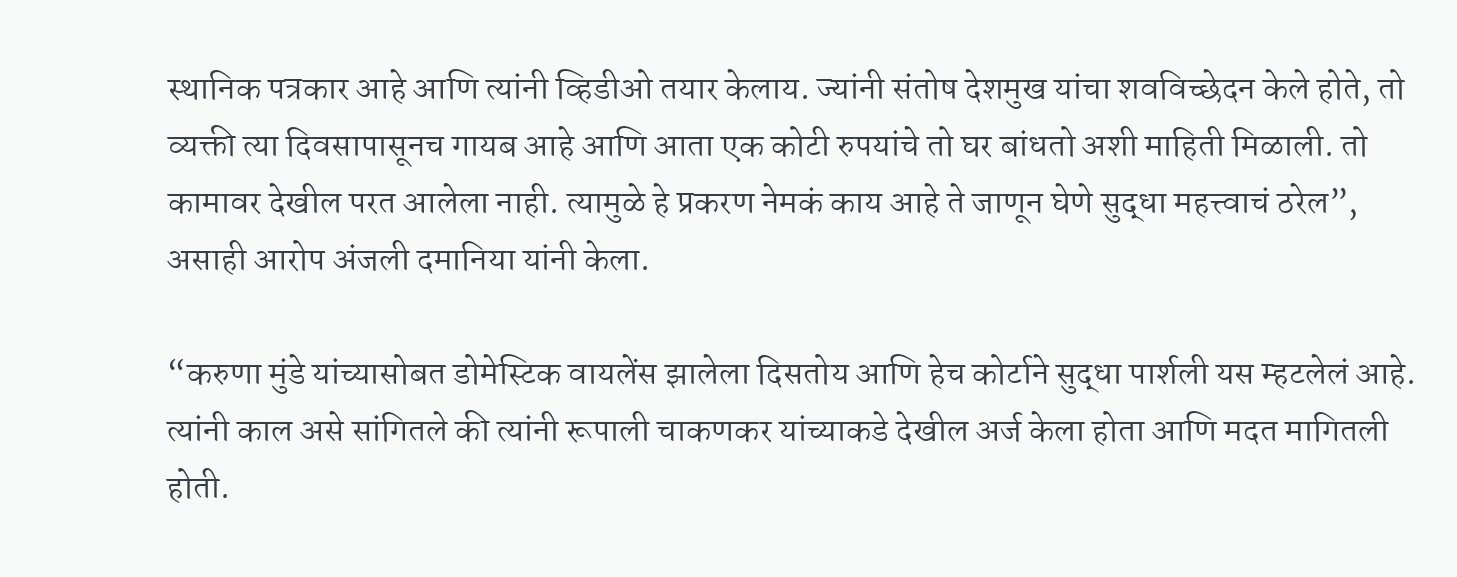स्थानिक पत्रकार आहे आणि त्यांनी व्हिडीओ तयार केलाय. ज्यांनी संतोष देशमुख यांचा शवविच्छेदन केले होते, तो व्यक्ती त्या दिवसापासूनच गायब आहे आणि आता एक कोटी रुपयांचे तो घर बांधतो अशी माहिती मिळाली. तो कामावर देखील परत आलेला नाही. त्यामुळे हे प्रकरण नेमकं काय आहे ते जाणून घेणे सुद्धा महत्त्वाचं ठरेल”, असाही आरोप अंजली दमानिया यांनी केला.

“करुणा मुंडे यांच्यासोबत डोमेस्टिक वायलेंस झालेला दिसतोय आणि हेच कोर्टाने सुद्धा पार्शली यस म्हटलेलं आहे. त्यांनी काल असे सांगितले की त्यांनी रूपाली चाकणकर यांच्याकडे देखील अर्ज केला होता आणि मदत मागितली होती.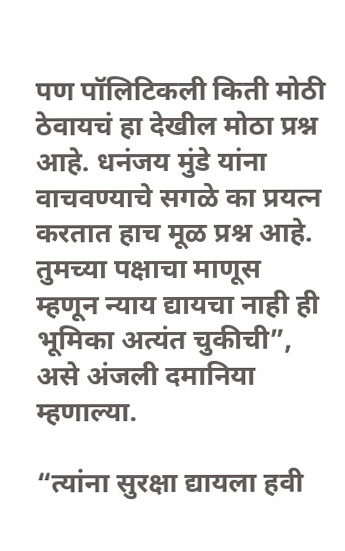पण पॉलिटिकली किती मोठी ठेवायचं हा देखील मोठा प्रश्न आहे. धनंजय मुंडे यांना वाचवण्याचे सगळे का प्रयत्न करतात हाच मूळ प्रश्न आहे. तुमच्या पक्षाचा माणूस म्हणून न्याय द्यायचा नाही ही भूमिका अत्यंत चुकीची”, असे अंजली दमानिया म्हणाल्या.

“त्यांना सुरक्षा द्यायला हवी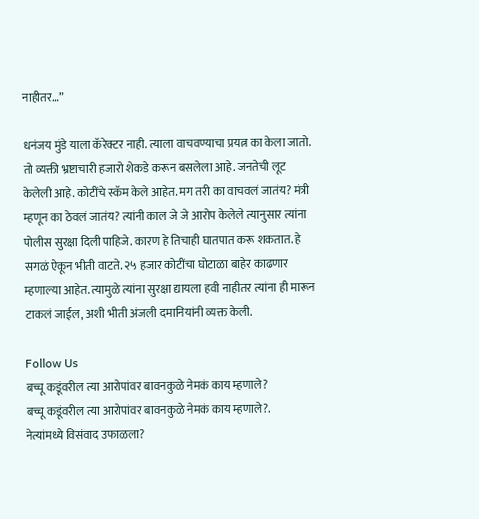नाहीतर…”

धनंजय मुंडे याला कॅरेक्टर नाही. त्याला वाचवण्याचा प्रयत्न का केला जातो. तो व्यक्ती भ्रष्टाचारी हजारो शेकडे करून बसलेला आहे. जनतेची लूट केलेली आहे. कोटींचे स्कॅम केले आहेत. मग तरी का वाचवलं जातंय? मंत्री म्हणून का ठेवलं जातंय? त्यांनी काल जे जे आरोप केलेले त्यानुसार त्यांना पोलीस सुरक्षा दिली पाहिजे. कारण हे तिचाही घातपात करू शकतात. हे सगळं ऐकून भीती वाटते. २५ हजार कोटींचा घोटाळा बाहेर काढणार म्हणाल्या आहेत. त्यामुळे त्यांना सुरक्षा द्यायला हवी नाहीतर त्यांना ही मारून टाकलं जाईल, अशी भीती अंजली दमानियांनी व्यक्त केली.

Follow Us
बच्चू कडूंवरील त्या आरोपांवर बावनकुळे नेमकं काय म्हणाले?
बच्चू कडूंवरील त्या आरोपांवर बावनकुळे नेमकं काय म्हणाले?.
नेत्यांमध्ये विसंवाद उफाळला?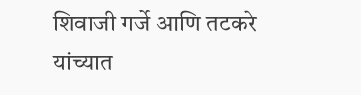शिवाजी गर्जे आणि तटकरे यांच्यात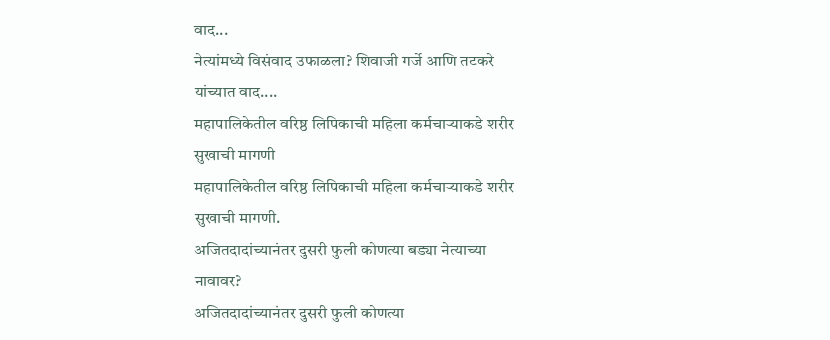वाद...
नेत्यांमध्ये विसंवाद उफाळला? शिवाजी गर्जे आणि तटकरे यांच्यात वाद....
महापालिकेतील वरिष्ठ लिपिकाची महिला कर्मचाऱ्याकडे शरीर सुखाची मागणी
महापालिकेतील वरिष्ठ लिपिकाची महिला कर्मचाऱ्याकडे शरीर सुखाची मागणी.
अजितदादांच्यानंतर दुसरी फुली कोणत्या बड्या नेत्याच्या नावावर?
अजितदादांच्यानंतर दुसरी फुली कोणत्या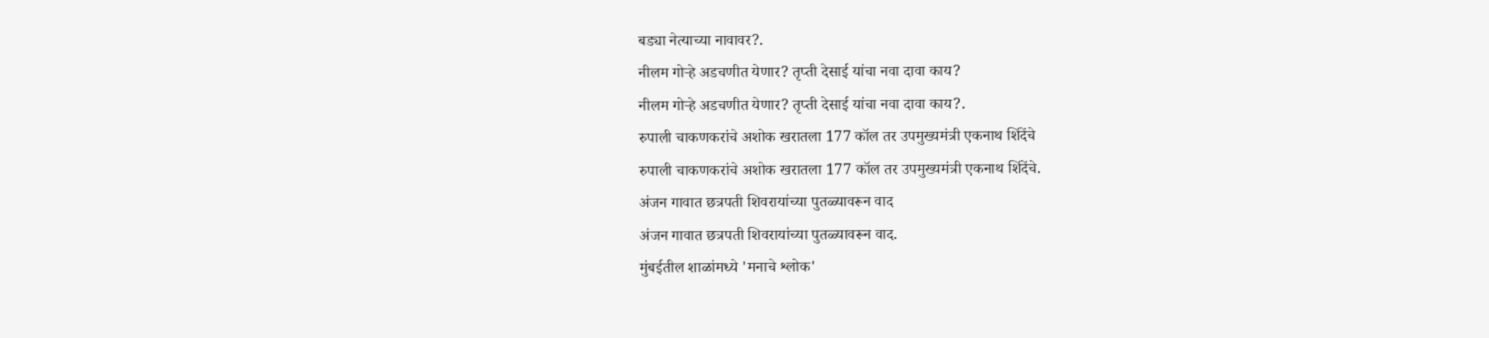बड्या नेत्याच्या नावावर?.
नीलम गोऱ्हे अडचणीत येणार? तृप्ती देसाई यांचा नवा दावा काय?
नीलम गोऱ्हे अडचणीत येणार? तृप्ती देसाई यांचा नवा दावा काय?.
रुपाली चाकणकरांचे अशोक खरातला 177 कॉल तर उपमुख्यमंत्री एकनाथ शिंदेंचे
रुपाली चाकणकरांचे अशोक खरातला 177 कॉल तर उपमुख्यमंत्री एकनाथ शिंदेंचे.
अंजन गावात छत्रपती शिवरायांच्या पुतळ्यावरून वाद
अंजन गावात छत्रपती शिवरायांच्या पुतळ्यावरून वाद.
मुंबईतील शाळांमध्ये 'मनाचे श्लोक'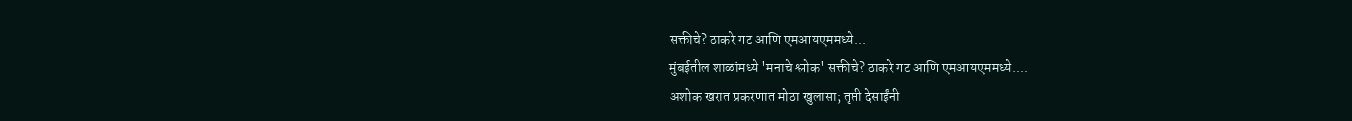सक्तीचे? ठाकरे गट आणि एमआयएममध्ये...
मुंबईतील शाळांमध्ये 'मनाचे श्लोक' सक्तीचे? ठाकरे गट आणि एमआयएममध्ये....
अशोक खरात प्रकरणात मोठा खुलासा; तृप्ती देसाईंनी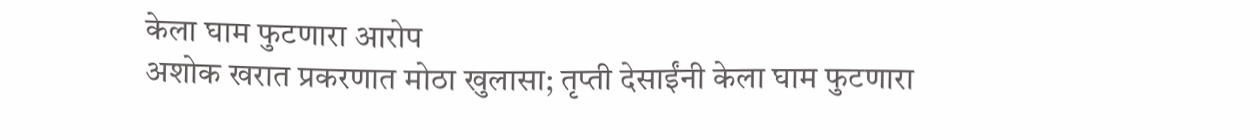केला घाम फुटणारा आरोप
अशोक खरात प्रकरणात मोठा खुलासा; तृप्ती देसाईंनी केला घाम फुटणारा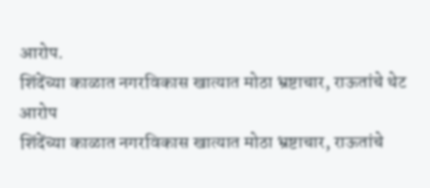आरोप.
शिंदेंच्या काळात नगरविकास खात्यात मोठा भ्रष्टाचार, राऊतांचे थेट आरोप
शिंदेंच्या काळात नगरविकास खात्यात मोठा भ्रष्टाचार, राऊतांचे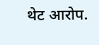थेट आरोप.